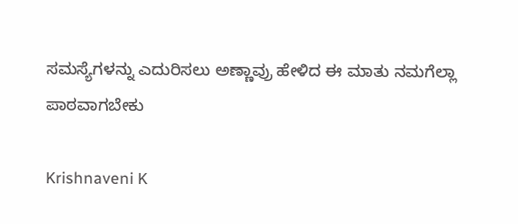ಸಮಸ್ಯೆಗಳನ್ನು ಎದುರಿಸಲು ಅಣ್ಣಾವ್ರು ಹೇಳಿದ ಈ ಮಾತು ನಮಗೆಲ್ಲಾ ಪಾಠವಾಗಬೇಕು

Krishnaveni K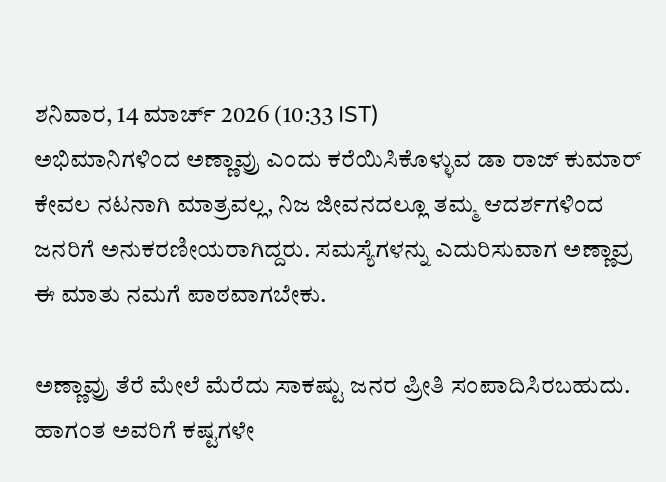ಶನಿವಾರ, 14 ಮಾರ್ಚ್ 2026 (10:33 IST)
ಅಭಿಮಾನಿಗಳಿಂದ ಅಣ್ಣಾವ್ರು ಎಂದು ಕರೆಯಿಸಿಕೊಳ್ಳುವ ಡಾ ರಾಜ್ ಕುಮಾರ್ ಕೇವಲ ನಟನಾಗಿ ಮಾತ್ರವಲ್ಲ, ನಿಜ ಜೀವನದಲ್ಲೂ ತಮ್ಮ ಆದರ್ಶಗಳಿಂದ ಜನರಿಗೆ ಅನುಕರಣೀಯರಾಗಿದ್ದರು. ಸಮಸ್ಯೆಗಳನ್ನು ಎದುರಿಸುವಾಗ ಅಣ್ಣಾವ್ರ ಈ ಮಾತು ನಮಗೆ ಪಾಠವಾಗಬೇಕು.

ಅಣ್ಣಾವ್ರು ತೆರೆ ಮೇಲೆ ಮೆರೆದು ಸಾಕಷ್ಟು ಜನರ ಪ್ರೀತಿ ಸಂಪಾದಿಸಿರಬಹುದು. ಹಾಗಂತ ಅವರಿಗೆ ಕಷ್ಟಗಳೇ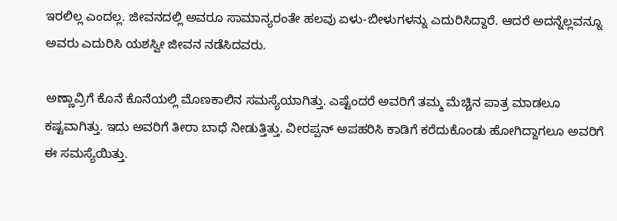ಇರಲಿಲ್ಲ ಎಂದಲ್ಲ. ಜೀವನದಲ್ಲಿ ಅವರೂ ಸಾಮಾನ್ಯರಂತೇ ಹಲವು ಏಳು-ಬೀಳುಗಳನ್ನು ಎದುರಿಸಿದ್ದಾರೆ. ಆದರೆ ಅದನ್ನೆಲ್ಲವನ್ನೂ ಅವರು ಎದುರಿಸಿ ಯಶಸ್ವೀ ಜೀವನ ನಡೆಸಿದವರು.

ಅಣ್ಣಾವ್ರಿಗೆ ಕೊನೆ ಕೊನೆಯಲ್ಲಿ ಮೊಣಕಾಲಿನ ಸಮಸ್ಯೆಯಾಗಿತ್ತು. ಎಷ್ಟೆಂದರೆ ಅವರಿಗೆ ತಮ್ಮ ಮೆಚ್ಚಿನ ಪಾತ್ರ ಮಾಡಲೂ ಕಷ್ಟವಾಗಿತ್ತು. ಇದು ಅವರಿಗೆ ತೀರಾ ಬಾಧೆ ನೀಡುತ್ತಿತ್ತು. ವೀರಪ್ಪನ್ ಅಪಹರಿಸಿ ಕಾಡಿಗೆ ಕರೆದುಕೊಂಡು ಹೋಗಿದ್ದಾಗಲೂ ಅವರಿಗೆ ಈ ಸಮಸ್ಯೆಯಿತ್ತು.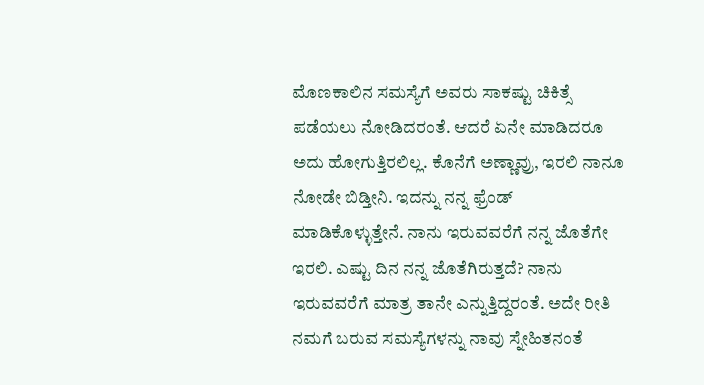ಮೊಣಕಾಲಿನ ಸಮಸ್ಯೆಗೆ ಅವರು ಸಾಕಷ್ಟು ಚಿಕಿತ್ಸೆ ಪಡೆಯಲು ನೋಡಿದರಂತೆ. ಆದರೆ ಏನೇ ಮಾಡಿದರೂ ಅದು ಹೋಗುತ್ತಿರಲಿಲ್ಲ. ಕೊನೆಗೆ ಅಣ್ಣಾವ್ರು, ಇರಲಿ ನಾನೂ ನೋಡೇ ಬಿಡ್ತೀನಿ. ಇದನ್ನು ನನ್ನ ಫ್ರೆಂಡ್ ಮಾಡಿಕೊಳ್ಳುತ್ತೇನೆ. ನಾನು ಇರುವವರೆಗೆ ನನ್ನ ಜೊತೆಗೇ ಇರಲಿ. ಎಷ್ಟು ದಿನ ನನ್ನ ಜೊತೆಗಿರುತ್ತದೆ? ನಾನು ಇರುವವರೆಗೆ ಮಾತ್ರ ತಾನೇ ಎನ್ನುತ್ತಿದ್ದರಂತೆ. ಅದೇ ರೀತಿ ನಮಗೆ ಬರುವ ಸಮಸ್ಯೆಗಳನ್ನು ನಾವು ಸ್ನೇಹಿತನಂತೆ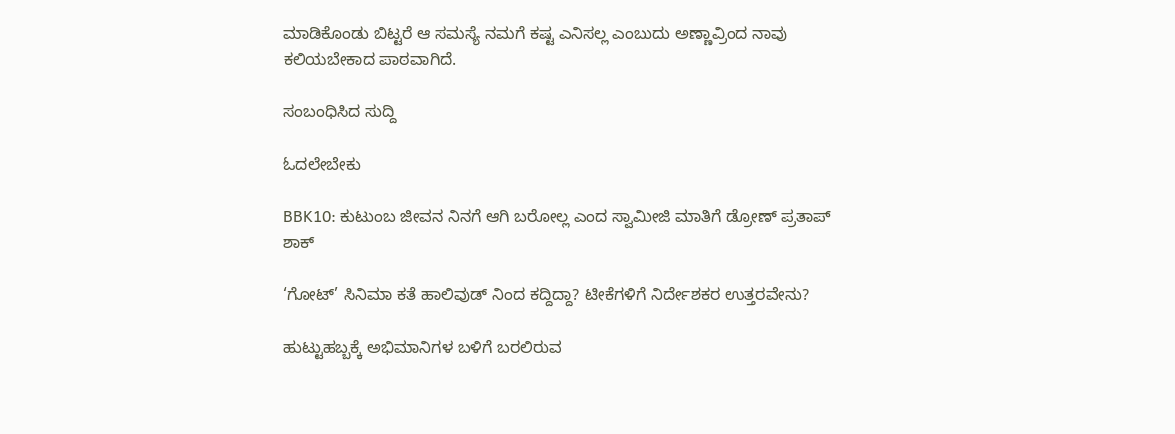ಮಾಡಿಕೊಂಡು ಬಿಟ್ಟರೆ ಆ ಸಮಸ್ಯೆ ನಮಗೆ ಕಷ್ಟ ಎನಿಸಲ್ಲ ಎಂಬುದು ಅಣ್ಣಾವ್ರಿಂದ ನಾವು ಕಲಿಯಬೇಕಾದ ಪಾಠವಾಗಿದೆ.

ಸಂಬಂಧಿಸಿದ ಸುದ್ದಿ

ಓದಲೇಬೇಕು

BBK10: ಕುಟುಂಬ ಜೀವನ ನಿನಗೆ ಆಗಿ ಬರೋಲ್ಲ ಎಂದ ಸ್ವಾಮೀಜಿ ಮಾತಿಗೆ ಡ್ರೋಣ್ ಪ್ರತಾಪ್ ಶಾಕ್

‘ಗೋಟ್’ ಸಿನಿಮಾ ಕತೆ ಹಾಲಿವುಡ್ ನಿಂದ ಕದ್ದಿದ್ದಾ? ಟೀಕೆಗಳಿಗೆ ನಿರ್ದೇಶಕರ ಉತ್ತರವೇನು?

ಹುಟ್ಟುಹಬ್ಬಕ್ಕೆ ಅಭಿಮಾನಿಗಳ ಬಳಿಗೆ ಬರಲಿರುವ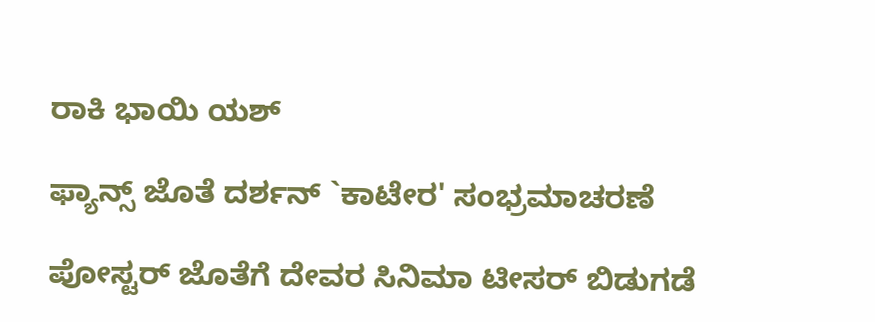ರಾಕಿ ಭಾಯಿ ಯಶ್

ಫ್ಯಾನ್ಸ್ ಜೊತೆ ದರ್ಶನ್ `ಕಾಟೇರ' ಸಂಭ್ರಮಾಚರಣೆ

ಪೋಸ್ಟರ್ ಜೊತೆಗೆ ದೇವರ ಸಿನಿಮಾ ಟೀಸರ್ ಬಿಡುಗಡೆ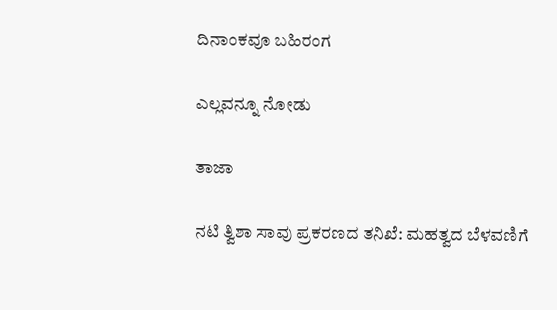ದಿನಾಂಕವೂ ಬಹಿರಂಗ

ಎಲ್ಲವನ್ನೂ ನೋಡು

ತಾಜಾ

ನಟಿ ತ್ವಿಶಾ ಸಾವು ಪ್ರಕರಣದ ತನಿಖೆ: ಮಹತ್ವದ ಬೆಳವಣಿಗೆ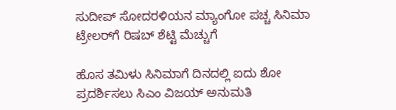ಸುದೀಪ್ ಸೋದರಳಿಯನ ಮ್ಯಾಂಗೋ ಪಚ್ಚ ಸಿನಿಮಾ ಟ್ರೇಲರ್‌ಗೆ ರಿಷಬ್ ಶೆಟ್ಟಿ ಮೆಚ್ಚುಗೆ

ಹೊಸ ತಮಿಳು ಸಿನಿಮಾಗೆ ದಿನದಲ್ಲಿ ಐದು ಶೋ ಪ್ರದರ್ಶಿಸಲು ಸಿಎಂ ವಿಜಯ್ ಅನುಮತಿ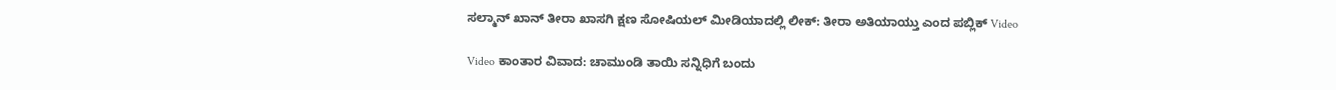ಸಲ್ಮಾನ್ ಖಾನ್ ತೀರಾ ಖಾಸಗಿ ಕ್ಷಣ ಸೋಷಿಯಲ್ ಮೀಡಿಯಾದಲ್ಲಿ ಲೀಕ್: ತೀರಾ ಅತಿಯಾಯ್ತು ಎಂದ ಪಬ್ಲಿಕ್ Video

Video ಕಾಂತಾರ ವಿವಾದ: ಚಾಮುಂಡಿ ತಾಯಿ ಸನ್ನಿಧಿಗೆ ಬಂದು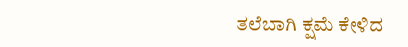ತಲೆಬಾಗಿ ಕ್ಷಮೆ ಕೇಳಿದ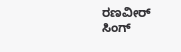ರಣವೀರ್ ಸಿಂಗ್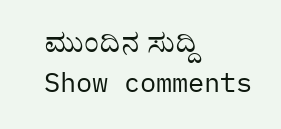ಮುಂದಿನ ಸುದ್ದಿ
Show comments